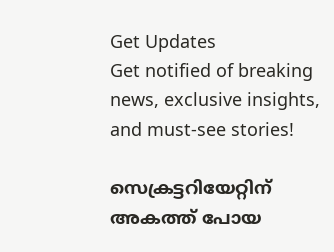Get Updates
Get notified of breaking news, exclusive insights, and must-see stories!

സെക്രട്ടറിയേറ്റിന് അകത്ത് പോയ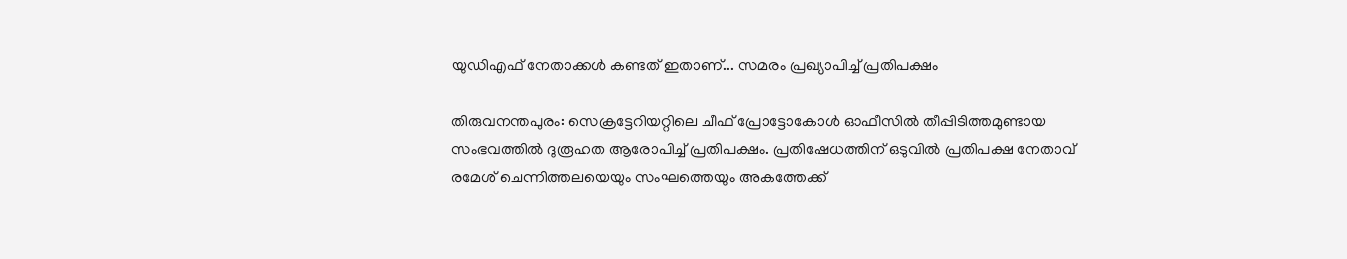യുഡിഎഫ് നേതാക്കള്‍ കണ്ടത് ഇതാണ്... സമരം പ്രഖ്യാപിച്ച് പ്രതിപക്ഷം

തിരുവനന്തപുരം: സെക്രട്ടേറിയറ്റിലെ ചീഫ് പ്രോട്ടോകോള്‍ ഓഫീസില്‍ തീപ്പിടിത്തമുണ്ടായ സംഭവത്തില്‍ ദുരൂഹത ആരോപിച്ച് പ്രതിപക്ഷം. പ്രതിഷേധത്തിന് ഒടുവില്‍ പ്രതിപക്ഷ നേതാവ് രമേശ് ചെന്നിത്തലയെയും സംഘത്തെയും അകത്തേക്ക്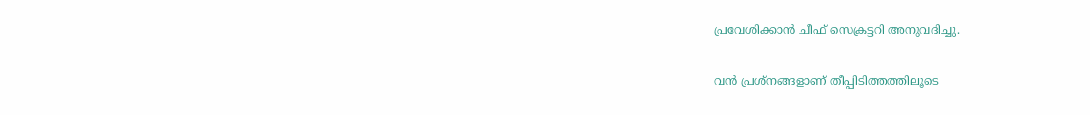പ്രവേശിക്കാന്‍ ചീഫ് സെക്രട്ടറി അനുവദിച്ചു.

വന്‍ പ്രശ്‌നങ്ങളാണ് തീപ്പിടിത്തത്തിലൂടെ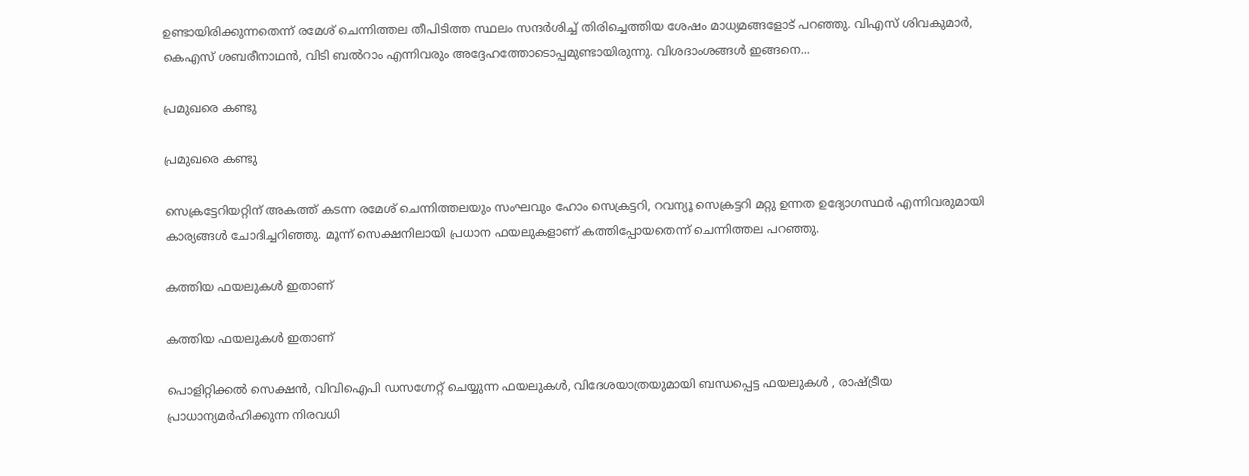ഉണ്ടായിരിക്കുന്നതെന്ന് രമേശ് ചെന്നിത്തല തീപിടിത്ത സ്ഥലം സന്ദര്‍ശിച്ച് തിരിച്ചെത്തിയ ശേഷം മാധ്യമങ്ങളോട് പറഞ്ഞു. വിഎസ് ശിവകുമാര്‍, കെഎസ് ശബരീനാഥന്‍, വിടി ബല്‍റാം എന്നിവരും അദ്ദേഹത്തോടൊപ്പമുണ്ടായിരുന്നു. വിശദാംശങ്ങള്‍ ഇങ്ങനെ...

പ്രമുഖരെ കണ്ടു

പ്രമുഖരെ കണ്ടു

സെക്രട്ടേറിയറ്റിന് അകത്ത് കടന്ന രമേശ് ചെന്നിത്തലയും സംഘവും ഹോം സെക്രട്ടറി, റവന്യൂ സെക്രട്ടറി മറ്റു ഉന്നത ഉദ്യോഗസ്ഥര്‍ എന്നിവരുമായി കാര്യങ്ങള്‍ ചോദിച്ചറിഞ്ഞു. മൂന്ന് സെക്ഷനിലായി പ്രധാന ഫയലുകളാണ് കത്തിപ്പോയതെന്ന് ചെന്നിത്തല പറഞ്ഞു.

കത്തിയ ഫയലുകള്‍ ഇതാണ്

കത്തിയ ഫയലുകള്‍ ഇതാണ്

പൊളിറ്റിക്കല്‍ സെക്ഷന്‍, വിവിഐപി ഡസഗ്നേറ്റ് ചെയ്യുന്ന ഫയലുകള്‍, വിദേശയാത്രയുമായി ബന്ധപ്പെട്ട ഫയലുകള്‍ , രാഷ്ട്രീയ പ്രാധാന്യമര്‍ഹിക്കുന്ന നിരവധി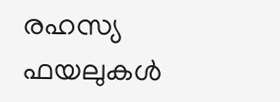രഹസ്യ ഫയലുകള്‍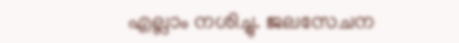എല്ലാം നശിച്ചു. ജലസേചന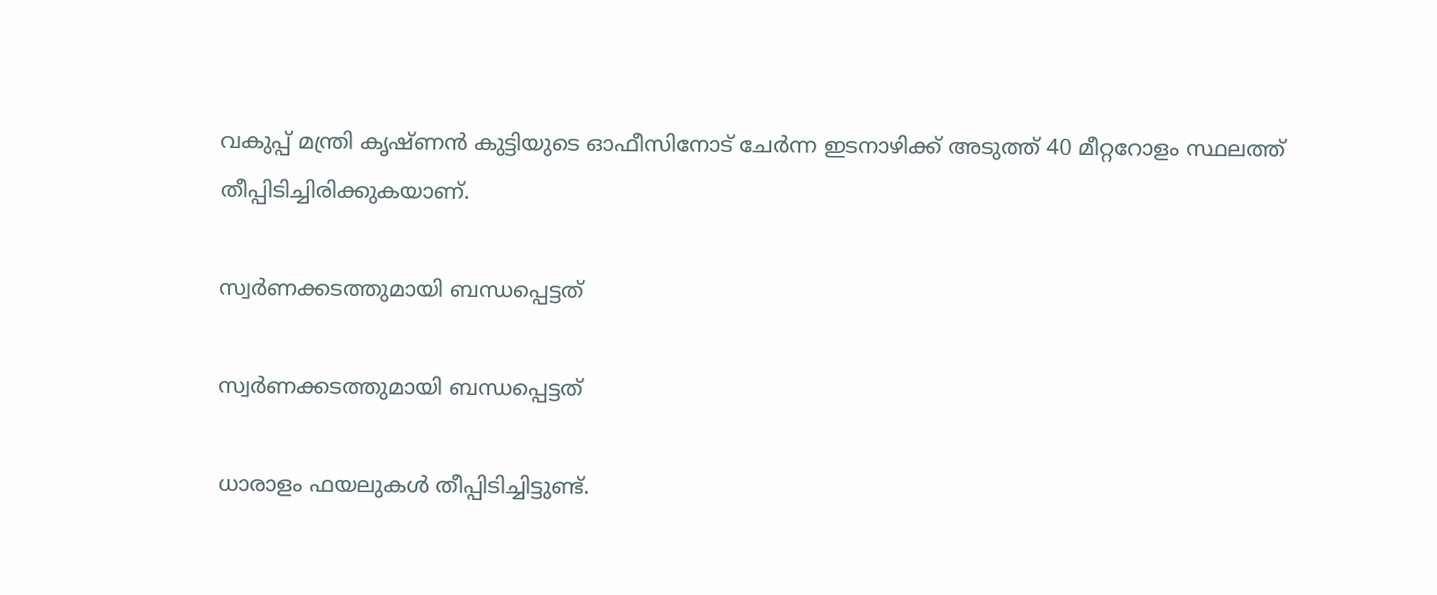വകുപ്പ് മന്ത്രി കൃഷ്ണന്‍ കുട്ടിയുടെ ഓഫീസിനോട് ചേര്‍ന്ന ഇടനാഴിക്ക് അടുത്ത് 40 മീറ്ററോളം സ്ഥലത്ത് തീപ്പിടിച്ചിരിക്കുകയാണ്.

സ്വര്‍ണക്കടത്തുമായി ബന്ധപ്പെട്ടത്

സ്വര്‍ണക്കടത്തുമായി ബന്ധപ്പെട്ടത്

ധാരാളം ഫയലുകള്‍ തീപ്പിടിച്ചിട്ടുണ്ട്.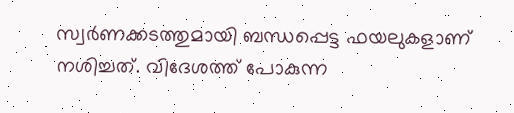സ്വര്‍ണക്കടത്തുമായി ബന്ധപ്പെട്ട ഫയലുകളാണ് നശിച്ചത്. വിദേശത്ത് പോകുന്ന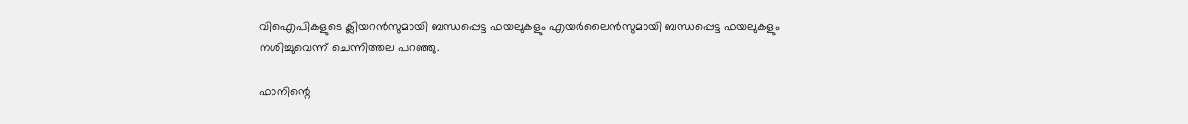വിഐപികളുടെ ക്ലിയറന്‍സുമായി ബന്ധപ്പെട്ട ഫയലുകളും എയര്‍ലൈന്‍സുമായി ബന്ധപ്പെട്ട ഫയലുകളും നശിച്ചുവെന്ന് ചെന്നിത്തല പറഞ്ഞു.

ഫാനിന്റെ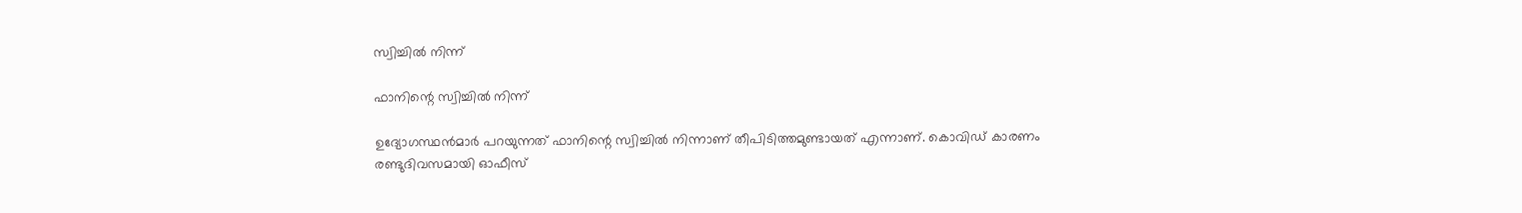സ്വിച്ചില്‍ നിന്ന്

ഫാനിന്റെ സ്വിച്ചില്‍ നിന്ന്

ഉദ്യോഗസ്ഥന്‍മാര്‍ പറയുന്നത് ഫാനിന്റെ സ്വിച്ചില്‍ നിന്നാണ് തീപിടിത്തമുണ്ടായത് എന്നാണ്. കൊവിഡ് കാരണം രണ്ടുദിവസമായി ഓഫീസ്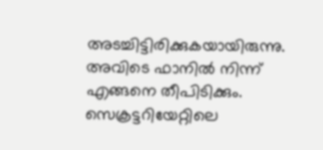അടച്ചിട്ടിരിക്കുകയായിരുന്നു. അവിടെ ഫാനില്‍ നിന്ന് എങ്ങനെ തീപിടിക്കും. സെക്രട്ടറിയേറ്റിലെ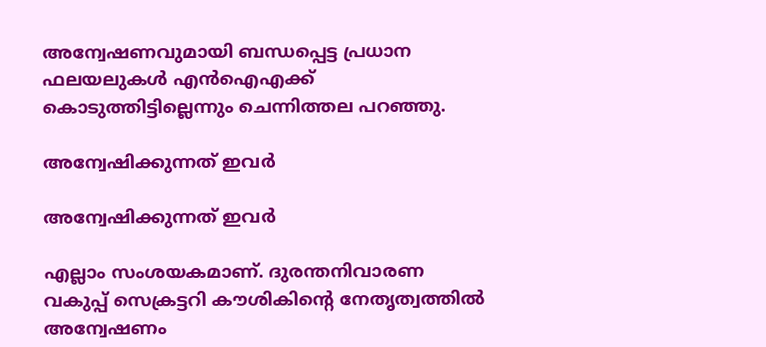അന്വേഷണവുമായി ബന്ധപ്പെട്ട പ്രധാന ഫലയലുകള്‍ എന്‍ഐഎക്ക് കൊടുത്തിട്ടില്ലെന്നും ചെന്നിത്തല പറഞ്ഞു.

അന്വേഷിക്കുന്നത് ഇവര്‍

അന്വേഷിക്കുന്നത് ഇവര്‍

എല്ലാം സംശയകമാണ്. ദുരന്തനിവാരണ വകുപ്പ് സെക്രട്ടറി കൗശികിന്റെ നേതൃത്വത്തില്‍ അന്വേഷണം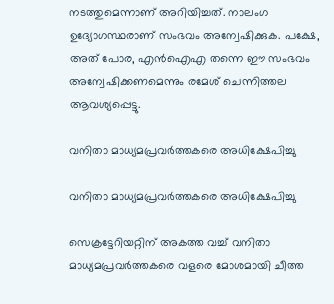നടത്തുമെന്നാണ് അറിയിച്ചത്. നാലംഗ ഉദ്യോഗസ്ഥരാണ് സംഭവം അന്വേഷിക്കുക. പക്ഷേ, അത് പോര, എന്‍ഐഎ തന്നെ ഈ സംഭവം അന്വേഷിക്കണമെന്നും രമേശ് ചെന്നിത്തല ആവശ്യപ്പെട്ടു.

വനിതാ മാധ്യമപ്രവര്‍ത്തകരെ അധിക്ഷേപിച്ചു

വനിതാ മാധ്യമപ്രവര്‍ത്തകരെ അധിക്ഷേപിച്ചു

സെക്രട്ടേറിയറ്റിന് അകത്ത വച്ച് വനിതാ മാധ്യമപ്രവര്‍ത്തകരെ വളരെ മോശമായി ചീത്ത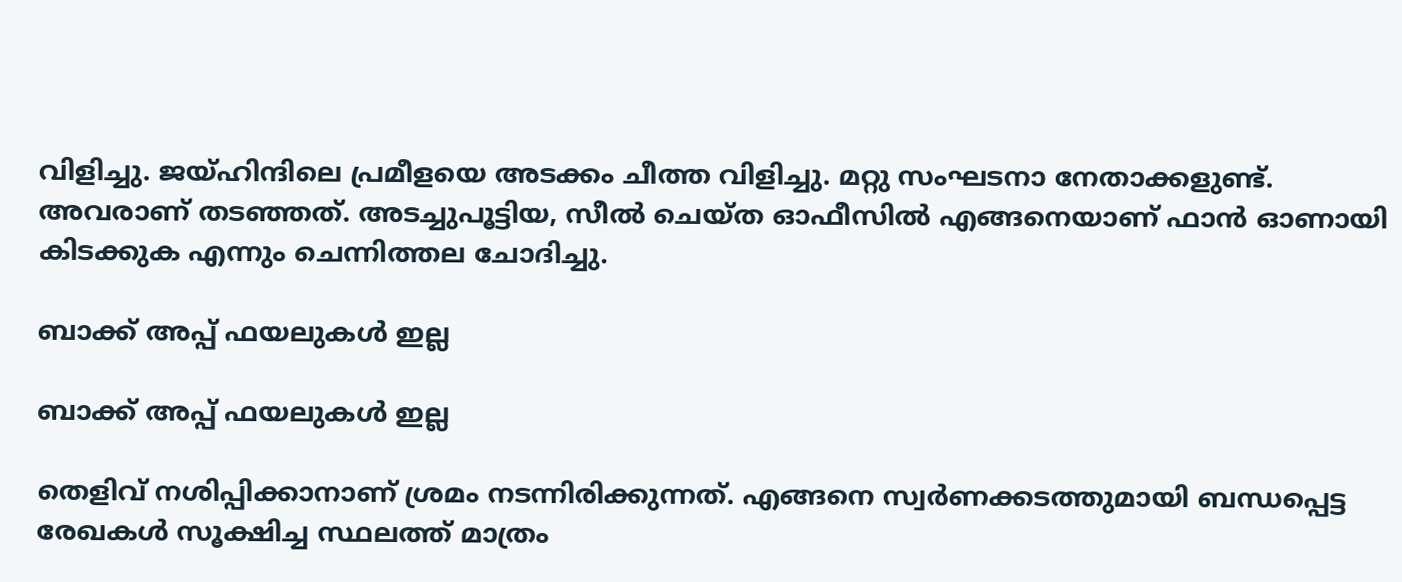വിളിച്ചു. ജയ്ഹിന്ദിലെ പ്രമീളയെ അടക്കം ചീത്ത വിളിച്ചു. മറ്റു സംഘടനാ നേതാക്കളുണ്ട്. അവരാണ് തടഞ്ഞത്. അടച്ചുപൂട്ടിയ, സീല്‍ ചെയ്ത ഓഫീസില്‍ എങ്ങനെയാണ് ഫാന്‍ ഓണായി കിടക്കുക എന്നും ചെന്നിത്തല ചോദിച്ചു.

ബാക്ക് അപ്പ് ഫയലുകള്‍ ഇല്ല

ബാക്ക് അപ്പ് ഫയലുകള്‍ ഇല്ല

തെളിവ് നശിപ്പിക്കാനാണ് ശ്രമം നടന്നിരിക്കുന്നത്. എങ്ങനെ സ്വര്‍ണക്കടത്തുമായി ബന്ധപ്പെട്ട രേഖകള്‍ സൂക്ഷിച്ച സ്ഥലത്ത് മാത്രം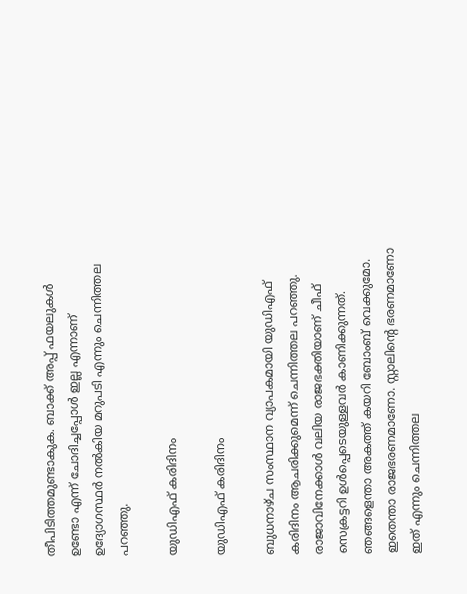തീപിടിത്തമുണ്ടാകുക. ബാക്ക് അപ്പ് ഫയലുകള്‍ ഉണ്ടോ എന്ന് ചോദിച്ചപ്പോള്‍ ഇല്ല എന്നാണ് ഉദ്യോഗസ്ഥര്‍ നല്‍കിയ മറുപടി എന്നും ചെന്നിത്തല പറഞ്ഞു.

യുഡിഎഫ് കരിദിനം

യുഡിഎഫ് കരിദിനം

ബുധനാഴ്ച സംസ്ഥാന വ്യാപകമായി യുഡിഎഫ് കരിദിനം ആചരിക്കുമെന്ന് ചെന്നിത്തല പറഞ്ഞു. രാജാവിനേക്കാള്‍ വലിയ രാജഭക്തിയാണ് ചീഫ് സെക്രട്ടറി ഉള്‍പ്പെടെയുള്ളവര്‍ കാണിക്കുന്നത്. ഞങ്ങളെന്താ അകത്ത് കയറി ബോംബ് വെക്കുമോ. ഇതെന്താ രാജഭരണമാണോ. സ്റ്റാലിന്റെ ഭരണമാണോ ഇത് എന്നും ചെന്നിത്തല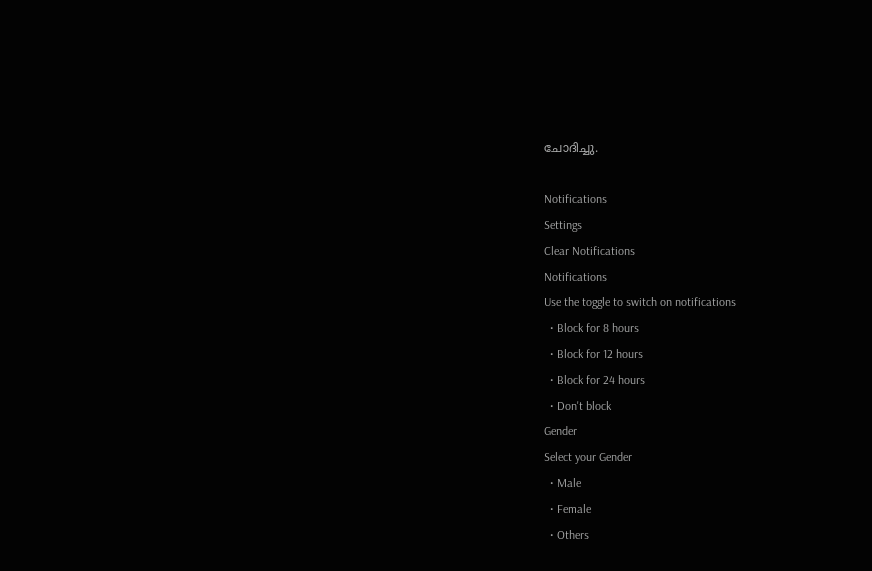ചോദിച്ചു.

Notifications
Settings
Clear Notifications
Notifications
Use the toggle to switch on notifications
  • Block for 8 hours
  • Block for 12 hours
  • Block for 24 hours
  • Don't block
Gender
Select your Gender
  • Male
  • Female
  • Others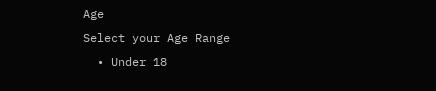Age
Select your Age Range
  • Under 18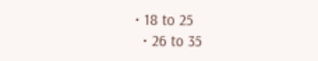• 18 to 25
  • 26 to 35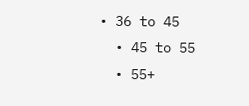• 36 to 45
  • 45 to 55
  • 55+